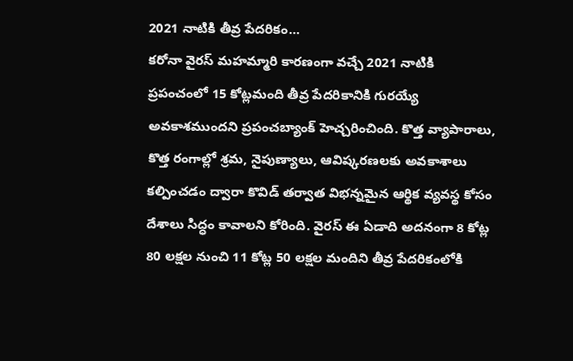2021 నాటికి తీవ్ర పేదరికం…
కరోనా వైరస్ మహమ్మారి కారణంగా వచ్చే 2021 నాటికి ప్రపంచంలో 15 కోట్లమంది తీవ్ర పేదరికానికి గురయ్యే అవకాశముందని ప్రపంచబ్యాంక్ హెచ్చరించింది. కొత్త వ్యాపారాలు, కొత్త రంగాల్లో శ్రమ, నైపుణ్యాలు, ఆవిష్కరణలకు అవకాశాలు కల్పించడం ద్వారా కొవిడ్ తర్వాత విభన్నమైన ఆర్థిక వ్యవస్థ కోసం దేశాలు సిద్ధం కావాలని కోరింది. వైరస్ ఈ ఏడాది అదనంగా 8 కోట్ల 80 లక్షల నుంచి 11 కోట్ల 50 లక్షల మందిని తీవ్ర పేదరికంలోకి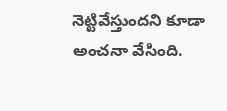నెట్టివేస్తుందని కూడా అంచనా వేసింది.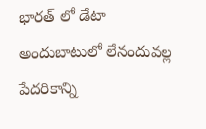భారత్ లో డేటా అందుబాటులో లేనందువల్ల పేదరికాన్ని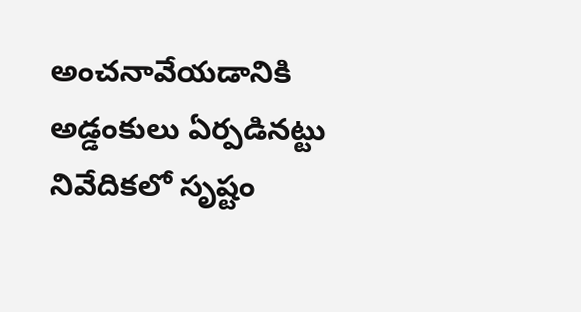అంచనావేయడానికి అడ్డంకులు ఏర్పడినట్టు నివేదికలో సృష్టం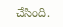చేసింది.